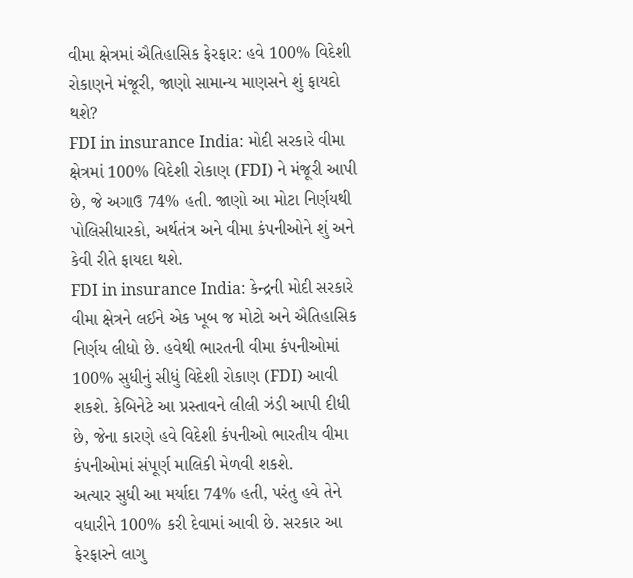વીમા ક્ષેત્રમાં ઐતિહાસિક ફેરફાર: હવે 100% વિદેશી રોકાણને મંજૂરી, જાણો સામાન્ય માણસને શું ફાયદો થશે?
FDI in insurance India: મોદી સરકારે વીમા ક્ષેત્રમાં 100% વિદેશી રોકાણ (FDI) ને મંજૂરી આપી છે, જે અગાઉ 74% હતી. જાણો આ મોટા નિર્ણયથી પોલિસીધારકો, અર્થતંત્ર અને વીમા કંપનીઓને શું અને કેવી રીતે ફાયદા થશે.
FDI in insurance India: કેન્દ્રની મોદી સરકારે વીમા ક્ષેત્રને લઈને એક ખૂબ જ મોટો અને ઐતિહાસિક નિર્ણય લીધો છે. હવેથી ભારતની વીમા કંપનીઓમાં 100% સુધીનું સીધું વિદેશી રોકાણ (FDI) આવી શકશે. કેબિનેટે આ પ્રસ્તાવને લીલી ઝંડી આપી દીધી છે, જેના કારણે હવે વિદેશી કંપનીઓ ભારતીય વીમા કંપનીઓમાં સંપૂર્ણ માલિકી મેળવી શકશે.
અત્યાર સુધી આ મર્યાદા 74% હતી, પરંતુ હવે તેને વધારીને 100% કરી દેવામાં આવી છે. સરકાર આ ફેરફારને લાગુ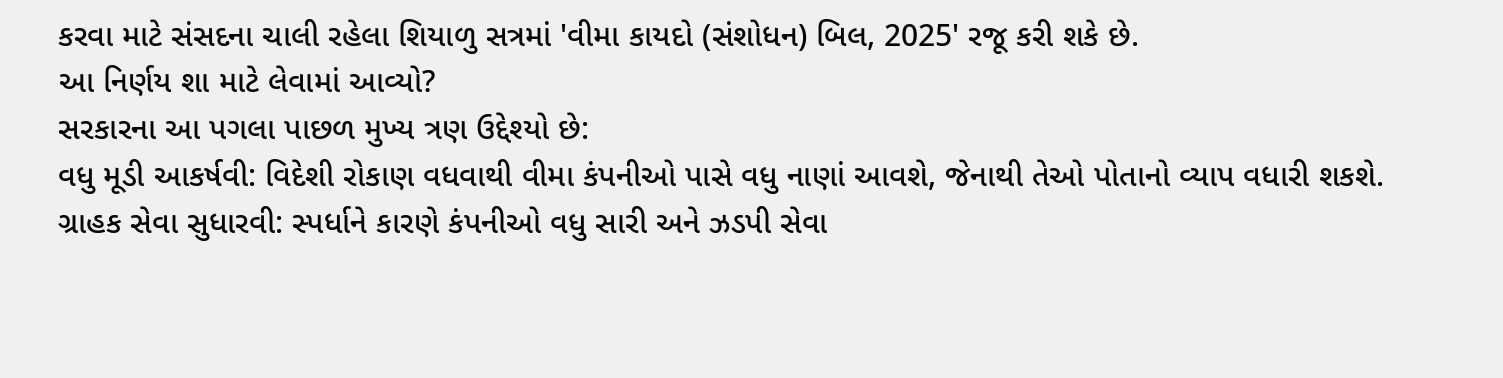કરવા માટે સંસદના ચાલી રહેલા શિયાળુ સત્રમાં 'વીમા કાયદો (સંશોધન) બિલ, 2025' રજૂ કરી શકે છે.
આ નિર્ણય શા માટે લેવામાં આવ્યો?
સરકારના આ પગલા પાછળ મુખ્ય ત્રણ ઉદ્દેશ્યો છે:
વધુ મૂડી આકર્ષવી: વિદેશી રોકાણ વધવાથી વીમા કંપનીઓ પાસે વધુ નાણાં આવશે, જેનાથી તેઓ પોતાનો વ્યાપ વધારી શકશે.
ગ્રાહક સેવા સુધારવી: સ્પર્ધાને કારણે કંપનીઓ વધુ સારી અને ઝડપી સેવા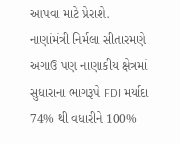આપવા માટે પ્રેરાશે.
નાણાંમંત્રી નિર્મલા સીતારમણે અગાઉ પણ નાણાકીય ક્ષેત્રમાં સુધારાના ભાગરૂપે FDI મર્યાદા 74% થી વધારીને 100%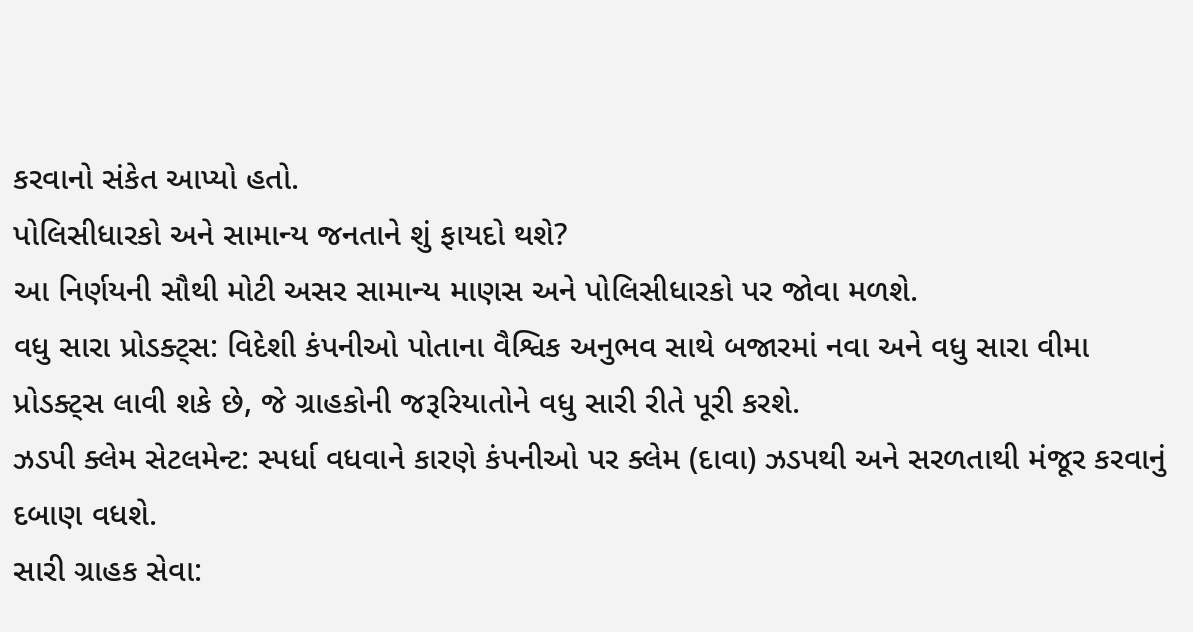કરવાનો સંકેત આપ્યો હતો.
પોલિસીધારકો અને સામાન્ય જનતાને શું ફાયદો થશે?
આ નિર્ણયની સૌથી મોટી અસર સામાન્ય માણસ અને પોલિસીધારકો પર જોવા મળશે.
વધુ સારા પ્રોડક્ટ્સ: વિદેશી કંપનીઓ પોતાના વૈશ્વિક અનુભવ સાથે બજારમાં નવા અને વધુ સારા વીમા પ્રોડક્ટ્સ લાવી શકે છે, જે ગ્રાહકોની જરૂરિયાતોને વધુ સારી રીતે પૂરી કરશે.
ઝડપી ક્લેમ સેટલમેન્ટ: સ્પર્ધા વધવાને કારણે કંપનીઓ પર ક્લેમ (દાવા) ઝડપથી અને સરળતાથી મંજૂર કરવાનું દબાણ વધશે.
સારી ગ્રાહક સેવા: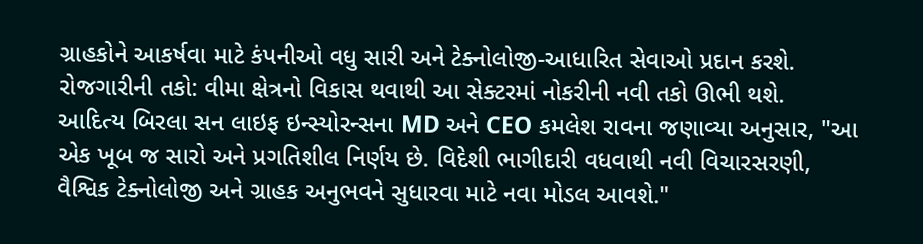ગ્રાહકોને આકર્ષવા માટે કંપનીઓ વધુ સારી અને ટેક્નોલોજી-આધારિત સેવાઓ પ્રદાન કરશે.
રોજગારીની તકો: વીમા ક્ષેત્રનો વિકાસ થવાથી આ સેક્ટરમાં નોકરીની નવી તકો ઊભી થશે.
આદિત્ય બિરલા સન લાઇફ ઇન્સ્યોરન્સના MD અને CEO કમલેશ રાવના જણાવ્યા અનુસાર, "આ એક ખૂબ જ સારો અને પ્રગતિશીલ નિર્ણય છે. વિદેશી ભાગીદારી વધવાથી નવી વિચારસરણી, વૈશ્વિક ટેક્નોલોજી અને ગ્રાહક અનુભવને સુધારવા માટે નવા મોડલ આવશે."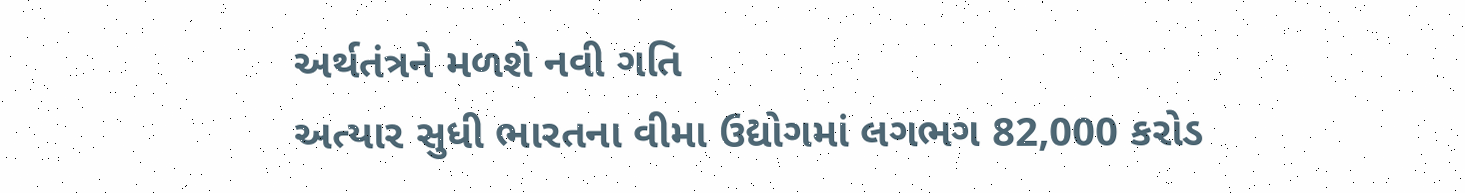અર્થતંત્રને મળશે નવી ગતિ
અત્યાર સુધી ભારતના વીમા ઉદ્યોગમાં લગભગ 82,000 કરોડ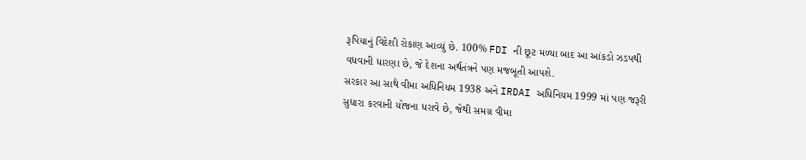રૂપિયાનું વિદેશી રોકાણ આવ્યું છે. 100% FDI ની છૂટ મળ્યા બાદ આ આંકડો ઝડપથી વધવાની ધારણા છે, જે દેશના અર્થતંત્રને પણ મજબૂતી આપશે.
સરકાર આ સાથે વીમા અધિનિયમ 1938 અને IRDAI અધિનિયમ 1999 માં પણ જરૂરી સુધારા કરવાની યોજના ધરાવે છે, જેથી સમગ્ર વીમા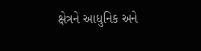ક્ષેત્રને આધુનિક અને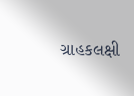ગ્રાહકલક્ષી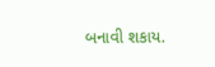બનાવી શકાય.